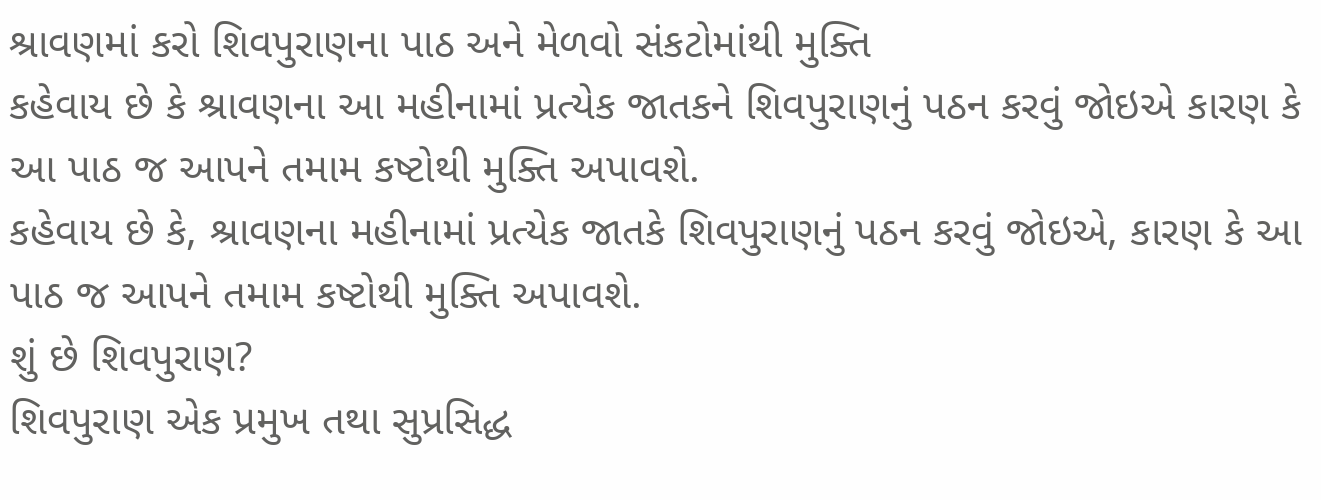શ્રાવણમાં કરો શિવપુરાણના પાઠ અને મેળવો સંકટોમાંથી મુક્તિ
કહેવાય છે કે શ્રાવણના આ મહીનામાં પ્રત્યેક જાતકને શિવપુરાણનું પઠન કરવું જોઇએ કારણ કે આ પાઠ જ આપને તમામ કષ્ટોથી મુક્તિ અપાવશે.
કહેવાય છે કે, શ્રાવણના મહીનામાં પ્રત્યેક જાતકે શિવપુરાણનું પઠન કરવું જોઇએ, કારણ કે આ પાઠ જ આપને તમામ કષ્ટોથી મુક્તિ અપાવશે.
શું છે શિવપુરાણ?
શિવપુરાણ એક પ્રમુખ તથા સુપ્રસિદ્ધ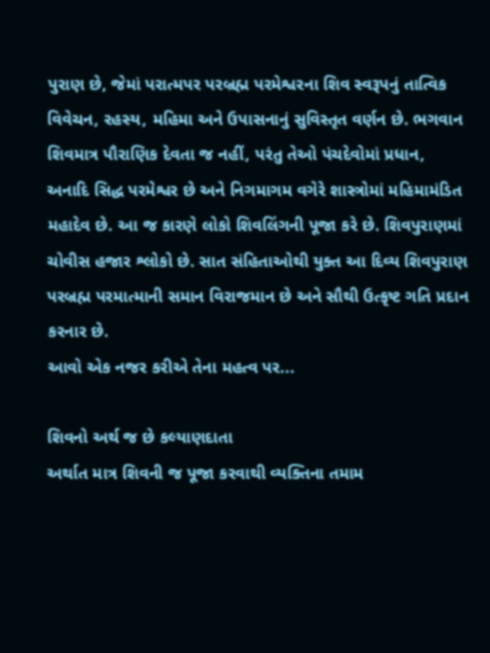પુરાણ છે, જેમાં પરાત્મપર પરબ્રહ્મ પરમેશ્વરના શિવ સ્વરૂપનું તાત્વિક વિવેચન, રહસ્ય, મહિમા અને ઉપાસનાનું સુવિસ્તૃત વર્ણન છે. ભગવાન શિવમાત્ર પૌરાણિક દેવતા જ નહીં, પરંતુ તેઓ પંચદેવોમાં પ્રધાન, અનાદિ સિદ્ધ પરમેશ્વર છે અને નિગમાગમ વગેરે શાસ્ત્રોમાં મહિમામંડિત મહાદેવ છે. આ જ કારણે લોકો શિવલિંગની પૂજા કરે છે. શિવપુરાણમાં ચોવીસ હજાર શ્લોકો છે. સાત સંહિતાઓથી યુક્ત આ દિવ્ય શિવપુરાણ પરબ્રહ્મ પરમાત્માની સમાન વિરાજમાન છે અને સૌથી ઉત્કૃષ્ટ ગતિ પ્રદાન કરનાર છે.
આવો એક નજર કરીએ તેના મહત્વ પર...

શિવનો અર્થ જ છે કલ્યાણદાતા
અર્થાત માત્ર શિવની જ પૂજા કરવાથી વ્યક્તિના તમામ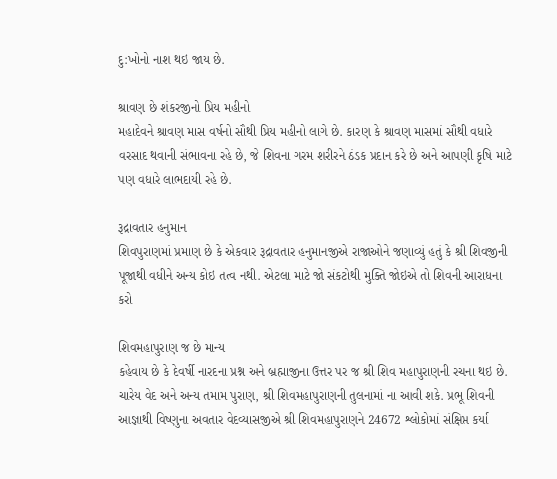દુ:ખોનો નાશ થઇ જાય છે.

શ્રાવણ છે શંકરજીનો પ્રિય મહીનો
મહાદેવને શ્રાવણ માસ વર્ષનો સૌથી પ્રિય મહીનો લાગે છે. કારણ કે શ્રાવણ માસમાં સૌથી વધારે વરસાદ થવાની સંભાવના રહે છે, જે શિવના ગરમ શરીરને ઠંડક પ્રદાન કરે છે અને આપણી કૃષિ માટે પણ વધારે લાભદાયી રહે છે.

રૂદ્રાવતાર હનુમાન
શિવપુરાણમાં પ્રમાણ છે કે એકવાર રૂદ્રાવતાર હનુમાનજીએ રાજાઓને જણાવ્યું હતું કે શ્રી શિવજીની પૂજાથી વધીને અન્ય કોઇ તત્વ નથી. એટલા માટે જો સંકટોથી મુક્તિ જોઇએ તો શિવની આરાધના કરો

શિવમહાપુરાણ જ છે માન્ય
કહેવાય છે કે દેવર્ષી નારદના પ્રશ્ન અને બ્રહ્માજીના ઉત્તર પર જ શ્રી શિવ મહાપુરાણની રચના થઇ છે. ચારેય વેદ અને અન્ય તમામ પુરાણ, શ્રી શિવમહાપુરાણની તુલનામાં ના આવી શકે. પ્રભૂ શિવની આજ્ઞાથી વિષ્ણુના અવતાર વેદવ્યાસજીએ શ્રી શિવમહાપુરાણને 24672 શ્લોકોમાં સંક્ષિપ્ત કર્યા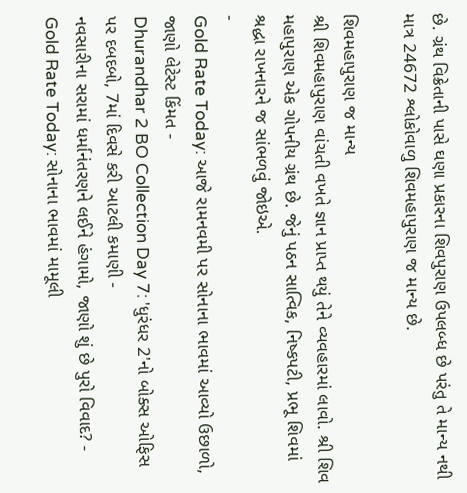છે. ગ્રંથ વિક્રેતાની પાસે ઘણા પ્રકારના શિવપુરાણ ઉપલબ્ધ છે પરંતુ તે માન્ય નથી માત્ર 24672 શ્લોકોવાળુ શિવમહાપુરાણ જ માન્ય છે.

શિવમહાપુરાણ જ માન્ય
શ્રી શિવમહાપુરાણ વાંચતી વખતે જ્ઞાન પ્રાપ્ત થયું તેને વ્યવહારમાં લાવો. શ્રી શિવ મહાપુરાણ એક ગોપનીય ગ્રંથ છે. જેનું પઠન સાત્વિક, નિષ્કપટી, પ્રભૂ શિવમાં શ્રદ્ધા રાખનારને જ સાંભળવું જોઇએ.
-
Gold Rate Today: આજે રામનવમી પર સોનાના ભાવમાં આવ્યો ઉછાળો, જાણો લેટેસ્ટ કિંમત -
Dhurandhar 2 BO Collection Day 7: 'ધુરંધર 2'નો બોક્સ ઓફિસ પર દબદબો, 7માં દિવસે કરી આટલી કમાણી -
નવસારીના સરામાં ધર્માનંતરણને લઈને હંગામો, જાણો શું છે પુરો વિવાદ? -
Gold Rate Today: સોનાના ભાવમાં મામૂલી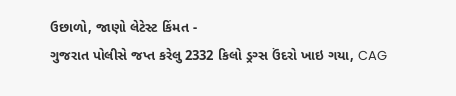ઉછાળો, જાણો લેટેસ્ટ કિંમત -
ગુજરાત પોલીસે જપ્ત કરેલુ 2332 કિલો ડ્રગ્સ ઉંદરો ખાઇ ગયા, CAG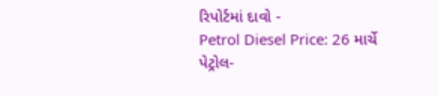રિપોર્ટમાં દાવો -
Petrol Diesel Price: 26 માર્ચે પેટ્રોલ-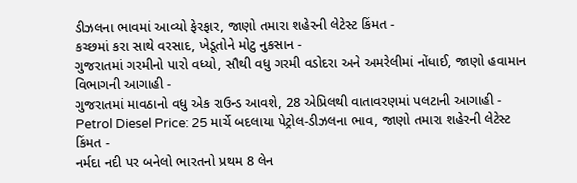ડીઝલના ભાવમાં આવ્યો ફેરફાર, જાણો તમારા શહેરની લેટેસ્ટ કિંમત -
કચ્છમાં કરા સાથે વરસાદ, ખેડૂતોને મોટુ નુકસાન -
ગુજરાતમાં ગરમીનો પારો વધ્યો, સૌથી વધુ ગરમી વડોદરા અને અમરેલીમાં નોંધાઈ, જાણો હવામાન વિભાગની આગાહી -
ગુજરાતમાં માવઠાનો વધુ એક રાઉન્ડ આવશે, 28 એપ્રિલથી વાતાવરણમાં પલટાની આગાહી -
Petrol Diesel Price: 25 માર્ચે બદલાયા પેટ્રોલ-ડીઝલના ભાવ, જાણો તમારા શહેરની લેટેસ્ટ કિંમત -
નર્મદા નદી પર બનેલો ભારતનો પ્રથમ 8 લેન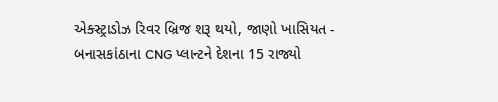એક્સ્ટ્રાડોઝ રિવર બ્રિજ શરૂ થયો, જાણો ખાસિયત -
બનાસકાંઠાના CNG પ્લાન્ટને દેશના 15 રાજ્યો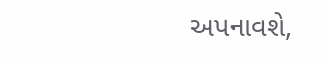અપનાવશે,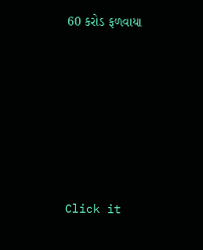60 કરોડ ફળવાયા








Click it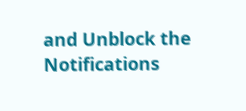and Unblock the Notifications